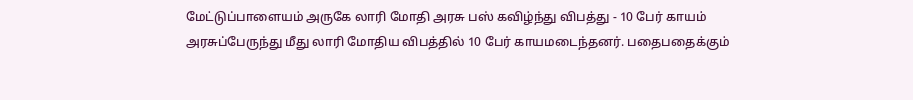மேட்டுப்பாளையம் அருகே லாரி மோதி அரசு பஸ் கவிழ்ந்து விபத்து - 10 பேர் காயம்
அரசுப்பேருந்து மீது லாரி மோதிய விபத்தில் 10 பேர் காயமடைந்தனர். பதைபதைக்கும்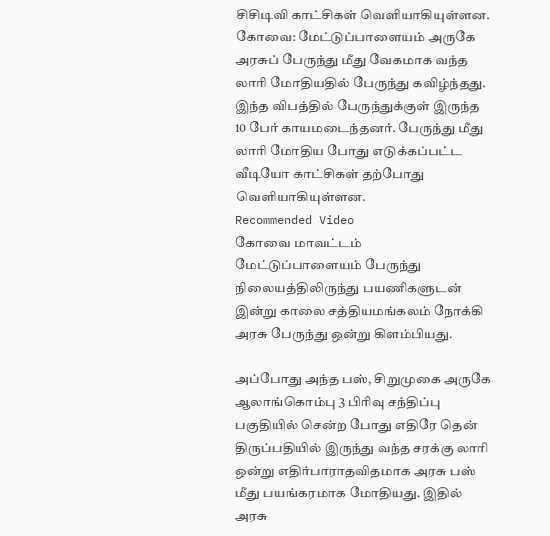சிசிடிவி காட்சிகள் வெளியாகியுள்ளன.
கோவை: மேட்டுப்பாளையம் அருகே அரசுப் பேருந்து மீது வேகமாக வந்த லாரி மோதியதில் பேருந்து கவிழ்ந்தது. இந்த விபத்தில் பேருந்துக்குள் இருந்த 10 பேர் காயமடைந்தனர். பேருந்து மீது லாரி மோதிய போது எடுக்கப்பட்ட வீடியோ காட்சிகள் தற்போது வெளியாகியுள்ளன.
Recommended Video
கோவை மாவட்டம் மேட்டுப்பாளையம் பேருந்து நிலையத்திலிருந்து பயணிகளுடன் இன்று காலை சத்தியமங்கலம் நோக்கி அரசு பேருந்து ஒன்று கிளம்பியது.

அப்போது அந்த பஸ், சிறுமுகை அருகே ஆலாங்கொம்பு 3 பிரிவு சந்திப்பு பகுதியில் சென்ற போது எதிரே தென் திருப்பதியில் இருந்து வந்த சரக்கு லாரி ஒன்று எதிர்பாராதவிதமாக அரசு பஸ் மீது பயங்கரமாக மோதியது. இதில் அரசு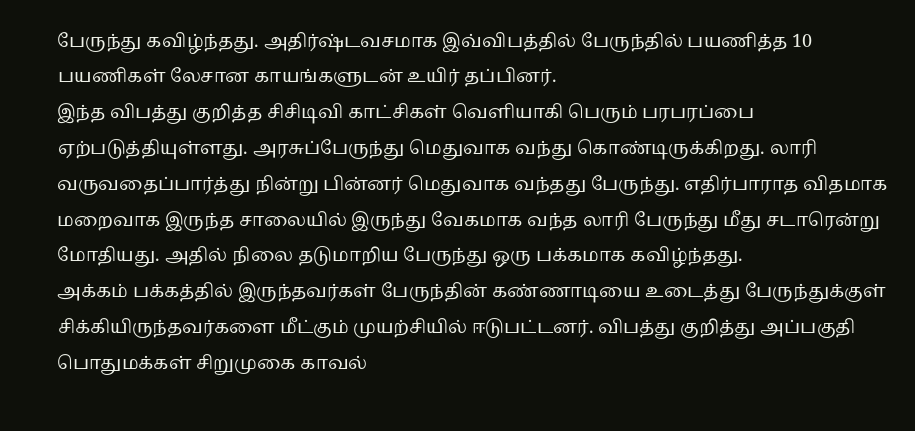பேருந்து கவிழ்ந்தது. அதிர்ஷ்டவசமாக இவ்விபத்தில் பேருந்தில் பயணித்த 10 பயணிகள் லேசான காயங்களுடன் உயிர் தப்பினர்.
இந்த விபத்து குறித்த சிசிடிவி காட்சிகள் வெளியாகி பெரும் பரபரப்பை ஏற்படுத்தியுள்ளது. அரசுப்பேருந்து மெதுவாக வந்து கொண்டிருக்கிறது. லாரி வருவதைப்பார்த்து நின்று பின்னர் மெதுவாக வந்தது பேருந்து. எதிர்பாராத விதமாக மறைவாக இருந்த சாலையில் இருந்து வேகமாக வந்த லாரி பேருந்து மீது சடாரென்று மோதியது. அதில் நிலை தடுமாறிய பேருந்து ஒரு பக்கமாக கவிழ்ந்தது.
அக்கம் பக்கத்தில் இருந்தவர்கள் பேருந்தின் கண்ணாடியை உடைத்து பேருந்துக்குள் சிக்கியிருந்தவர்களை மீட்கும் முயற்சியில் ஈடுபட்டனர். விபத்து குறித்து அப்பகுதி பொதுமக்கள் சிறுமுகை காவல்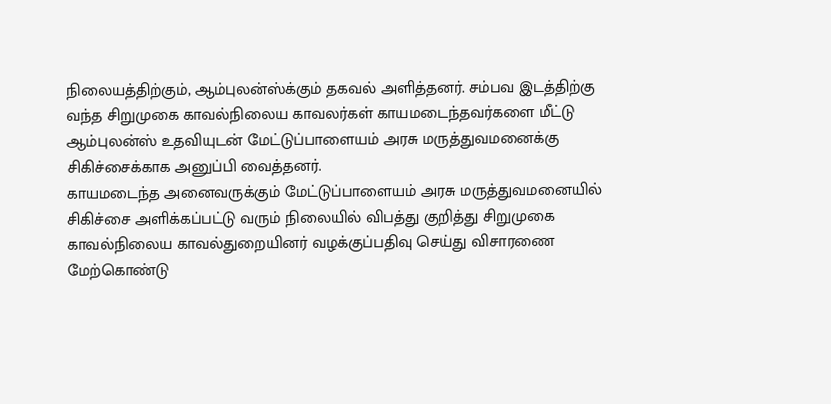நிலையத்திற்கும், ஆம்புலன்ஸ்க்கும் தகவல் அளித்தனர். சம்பவ இடத்திற்கு வந்த சிறுமுகை காவல்நிலைய காவலர்கள் காயமடைந்தவர்களை மீட்டு ஆம்புலன்ஸ் உதவியுடன் மேட்டுப்பாளையம் அரசு மருத்துவமனைக்கு சிகிச்சைக்காக அனுப்பி வைத்தனர்.
காயமடைந்த அனைவருக்கும் மேட்டுப்பாளையம் அரசு மருத்துவமனையில் சிகிச்சை அளிக்கப்பட்டு வரும் நிலையில் விபத்து குறித்து சிறுமுகை காவல்நிலைய காவல்துறையினர் வழக்குப்பதிவு செய்து விசாரணை மேற்கொண்டு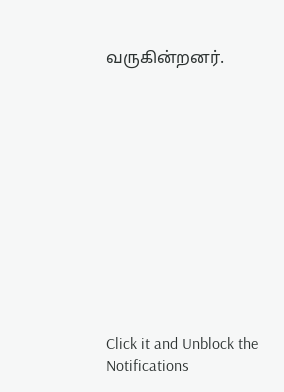வருகின்றனர்.












Click it and Unblock the Notifications